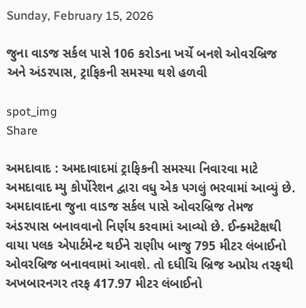Sunday, February 15, 2026

જુના વાડજ સર્કલ પાસે 106 કરોડના ખર્ચે બનશે ઓવરબ્રિજ અને અંડરપાસ, ટ્રાફિકની સમસ્યા થશે હળવી

spot_img
Share

અમદાવાદ : અમદાવાદમાં ટ્રાફિકની સમસ્યા નિવારવા માટે અમદાવાદ મ્યુ કોર્પોરેશન દ્વારા વધુ એક પગલું ભરવામાં આવ્યું છે. અમદાવાદના જુના વાડજ સર્કલ પાસે ઓવરબ્રિજ તેમજ અંડરપાસ બનાવવાનો નિર્ણય કરવામાં આવ્યો છે. ઈન્ક્મટેક્ષથી વાયા પલક એપાર્ટમેન્ટ થઈને રાણીપ બાજુ 795 મીટર લંબાઈનો ઓવરબ્રિજ બનાવવામાં આવશે. તો દધીચિ બ્રિજ અપ્રોચ તરફથી અખબારનગર તરફ 417.97 મીટર લંબાઈનો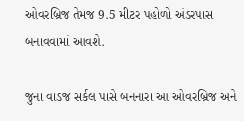ઓવરબ્રિજ તેમજ 9.5 મીટર પહોળો અંડરપાસ બનાવવામાં આવશે.

જુના વાડજ સર્કલ પાસે બનનારા આ ઓવરબ્રિજ અને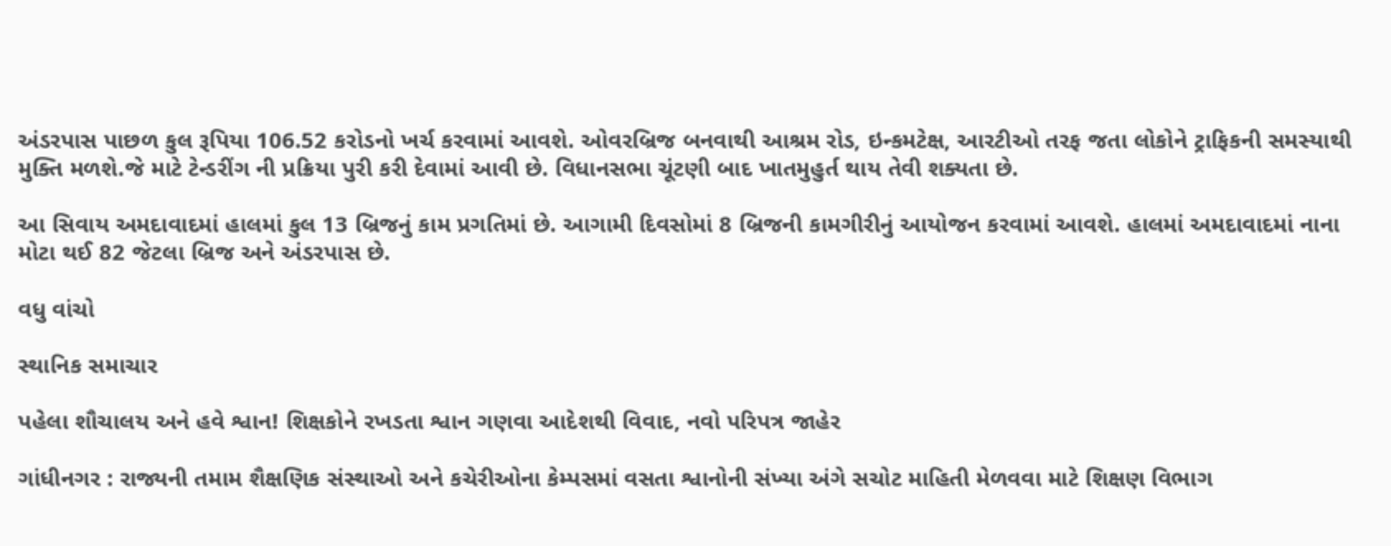અંડરપાસ પાછળ કુલ રૂપિયા 106.52 કરોડનો ખર્ચ કરવામાં આવશે. ઓવરબ્રિજ બનવાથી આશ્રમ રોડ, ઇન્કમટેક્ષ, આરટીઓ તરફ જતા લોકોને ટ્રાફિકની સમસ્યાથી મુક્તિ મળશે.જે માટે ટેન્ડરીંગ ની પ્રક્રિયા પુરી કરી દેવામાં આવી છે. વિધાનસભા ચૂંટણી બાદ ખાતમુહુર્ત થાય તેવી શક્યતા છે.

આ સિવાય અમદાવાદમાં હાલમાં કુલ 13 બ્રિજનું કામ પ્રગતિમાં છે. આગામી દિવસોમાં 8 બ્રિજની કામગીરીનું આયોજન કરવામાં આવશે. હાલમાં અમદાવાદમાં નાના મોટા થઈ 82 જેટલા બ્રિજ અને અંડરપાસ છે.

વધુ વાંચો

સ્થાનિક સમાચાર

પહેલા શૌચાલય અને હવે શ્વાન! શિક્ષકોને રખડતા શ્વાન ગણવા આદેશથી વિવાદ, નવો પરિપત્ર જાહેર

ગાંધીનગર : રાજ્યની તમામ શૈક્ષણિક સંસ્થાઓ અને કચેરીઓના કેમ્પસમાં વસતા શ્વાનોની સંખ્યા અંગે સચોટ માહિતી મેળવવા માટે શિક્ષણ વિભાગ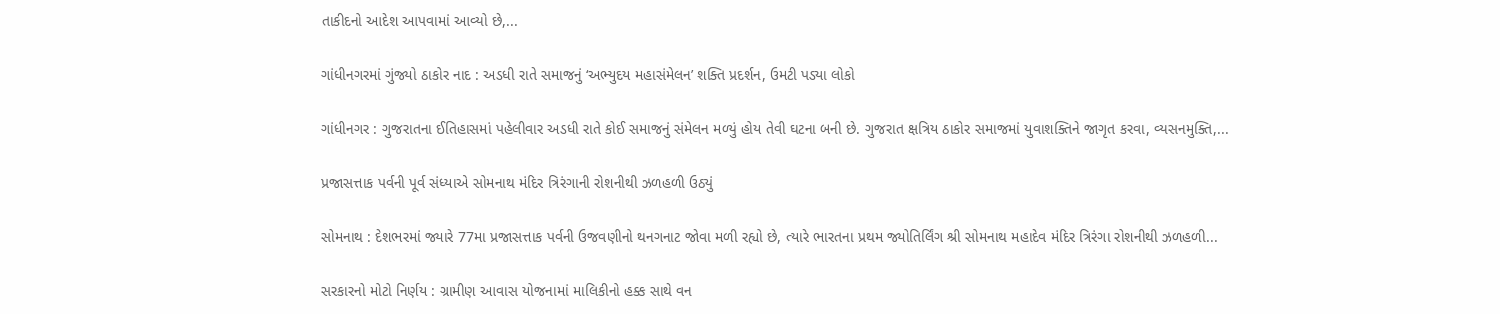તાકીદનો આદેશ આપવામાં આવ્યો છે,...

ગાંધીનગરમાં ગુંજ્યો ઠાકોર નાદ : અડધી રાતે સમાજનું ‘અભ્યુદય મહાસંમેલન’ શક્તિ પ્રદર્શન, ઉમટી પડ્યા લોકો

ગાંધીનગર : ગુજરાતના ઈતિહાસમાં પહેલીવાર અડધી રાતે કોઈ સમાજનું સંમેલન મળ્યું હોય તેવી ઘટના બની છે. ગુજરાત ક્ષત્રિય ઠાકોર સમાજમાં યુવાશક્તિને જાગૃત કરવા, વ્યસનમુક્તિ,...

પ્રજાસત્તાક પર્વની પૂર્વ સંધ્યાએ સોમનાથ મંદિર ત્રિરંગાની રોશનીથી ઝળહળી ઉઠ્યું

સોમનાથ : દેશભરમાં જ્યારે 77મા પ્રજાસત્તાક પર્વની ઉજવણીનો થનગનાટ જોવા મળી રહ્યો છે, ત્યારે ભારતના પ્રથમ જ્યોતિર્લિંગ શ્રી સોમનાથ મહાદેવ મંદિર ત્રિરંગા રોશનીથી ઝળહળી...

સરકારનો મોટો નિર્ણય : ગ્રામીણ આવાસ યોજનામાં માલિકીનો હક્ક સાથે વન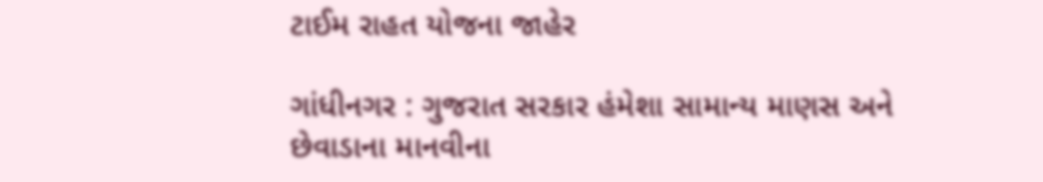ટાઈમ રાહત યોજના જાહેર

ગાંધીનગર : ગુજરાત સરકાર હંમેશા સામાન્ય માણસ અને છેવાડાના માનવીના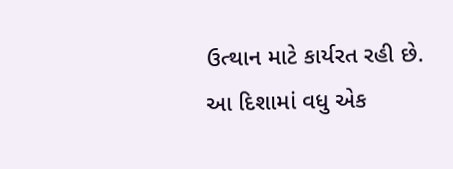ઉત્થાન માટે કાર્યરત રહી છે. આ દિશામાં વધુ એક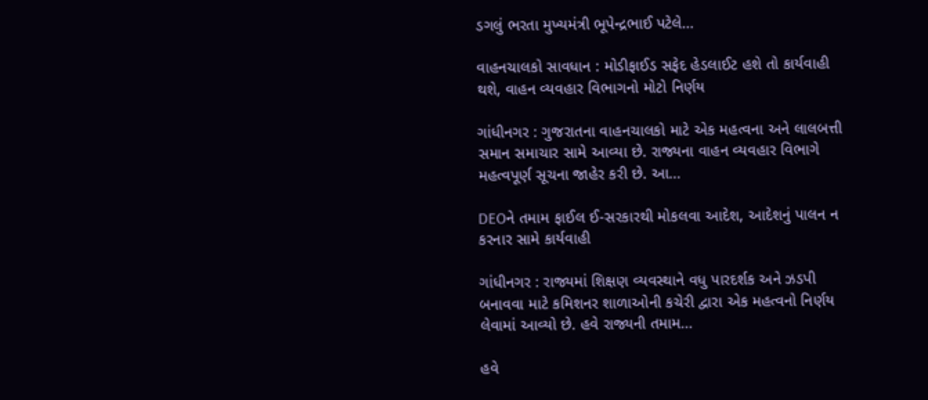ડગલું ભરતા મુખ્યમંત્રી ભૂપેન્દ્રભાઈ પટેલે...

વાહનચાલકો સાવધાન : મોડીફાઈડ સફેદ હેડલાઈટ હશે તો કાર્યવાહી થશે, વાહન વ્યવહાર વિભાગનો મોટો નિર્ણય

ગાંધીનગર : ગુજરાતના વાહનચાલકો માટે એક મહત્વના અને લાલબત્તી સમાન સમાચાર સામે આવ્યા છે. રાજ્યના વાહન વ્યવહાર વિભાગે મહત્વપૂર્ણ સૂચના જાહેર કરી છે. આ...

DEOને તમામ ફાઈલ ઈ-સરકારથી મોકલવા આદેશ, આદેશનું પાલન ન કરનાર સામે કાર્યવાહી

ગાંધીનગર : રાજ્યમાં શિક્ષણ વ્યવસ્થાને વધુ પારદર્શક અને ઝડપી બનાવવા માટે કમિશનર શાળાઓની કચેરી દ્વારા એક મહત્વનો નિર્ણય લેવામાં આવ્યો છે. હવે રાજ્યની તમામ...

હવે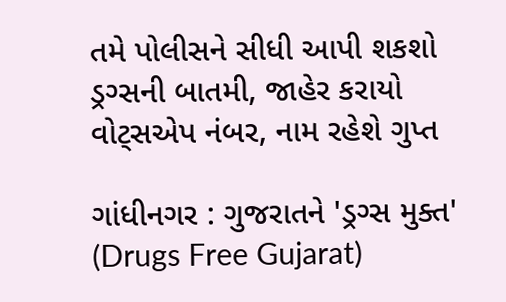તમે પોલીસને સીધી આપી શકશો ડ્રગ્સની બાતમી, જાહેર કરાયો વોટ્સએપ નંબર, નામ રહેશે ગુપ્ત

ગાંધીનગર : ગુજરાતને 'ડ્રગ્સ મુક્ત' (Drugs Free Gujarat)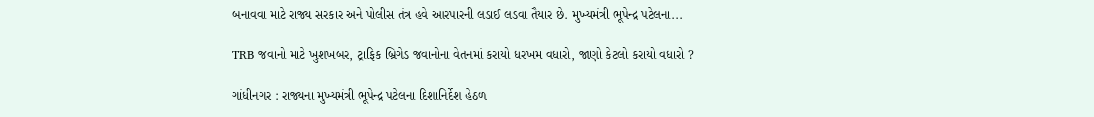બનાવવા માટે રાજ્ય સરકાર અને પોલીસ તંત્ર હવે આરપારની લડાઈ લડવા તૈયાર છે. મુખ્યમંત્રી ભૂપેન્દ્ર પટેલના...

TRB જવાનો માટે ખુશખબર, ટ્રાફિક બ્રિગેડ જવાનોના વેતનમાં કરાયો ધરખમ વધારો, જાણો કેટલો કરાયો વધારો ?

ગાંધીનગર : રાજ્યના મુખ્યમંત્રી ભૂપેન્દ્ર પટેલના દિશાનિર્દેશ હેઠળ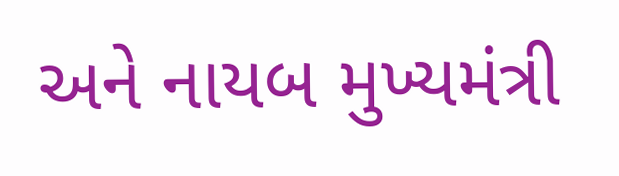અને નાયબ મુખ્યમંત્રી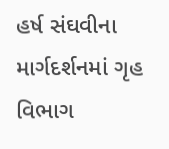હર્ષ સંઘવીના માર્ગદર્શનમાં ગૃહ વિભાગ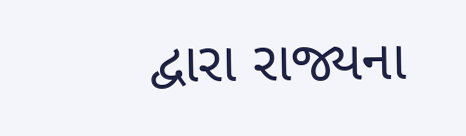દ્વારા રાજ્યના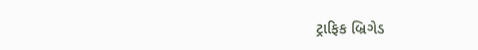ટ્રાફિક બ્રિગેડ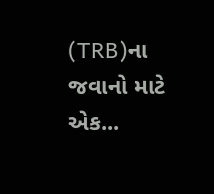(TRB)ના જવાનો માટે એક...